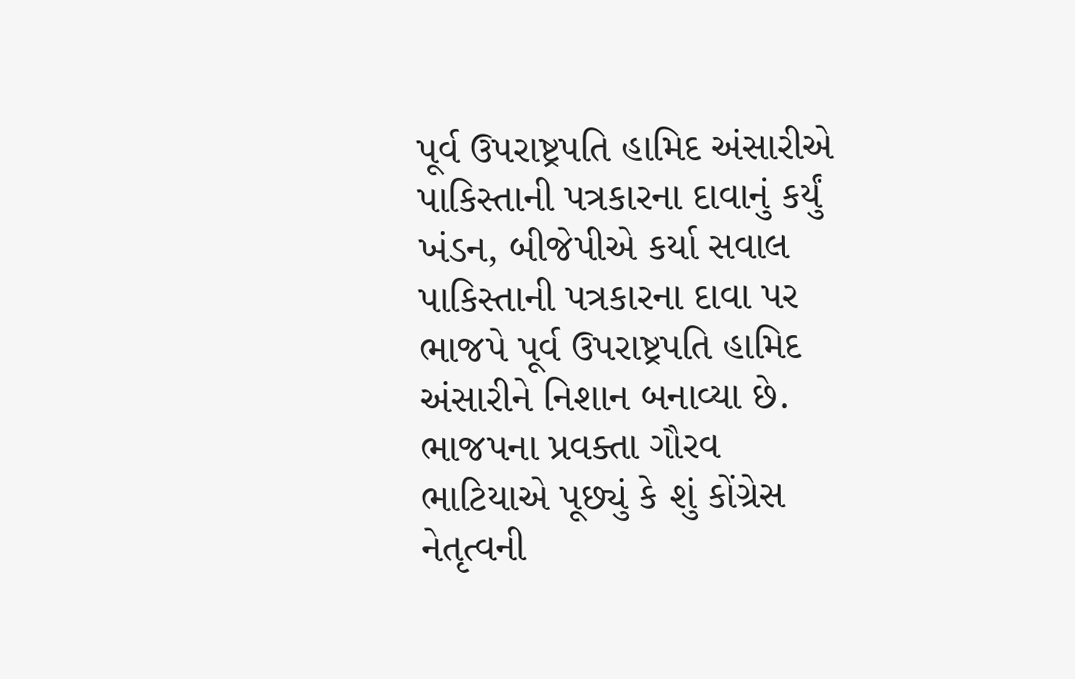પૂર્વ ઉપરાષ્ટ્રપતિ હામિદ અંસારીએ પાકિસ્તાની પત્રકારના દાવાનું કર્યું ખંડન, બીજેપીએ કર્યા સવાલ
પાકિસ્તાની પત્રકારના દાવા પર ભાજપે પૂર્વ ઉપરાષ્ટ્રપતિ હામિદ અંસારીને નિશાન બનાવ્યા છે. ભાજપના પ્રવક્તા ગૌરવ ભાટિયાએ પૂછ્યું કે શું કોંગ્રેસ નેતૃત્વની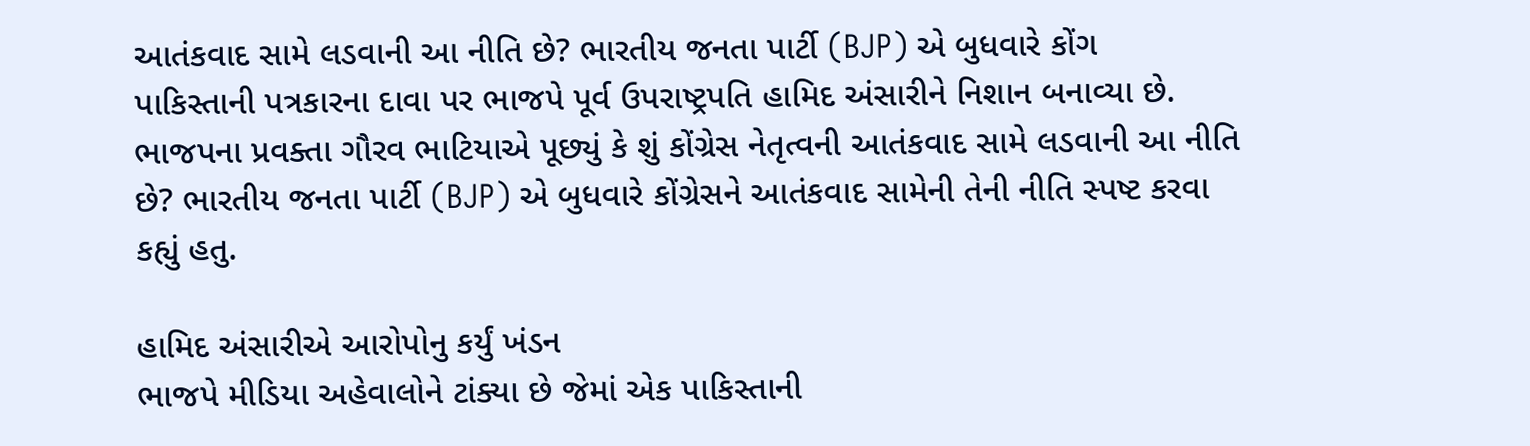આતંકવાદ સામે લડવાની આ નીતિ છે? ભારતીય જનતા પાર્ટી (BJP) એ બુધવારે કોંગ
પાકિસ્તાની પત્રકારના દાવા પર ભાજપે પૂર્વ ઉપરાષ્ટ્રપતિ હામિદ અંસારીને નિશાન બનાવ્યા છે. ભાજપના પ્રવક્તા ગૌરવ ભાટિયાએ પૂછ્યું કે શું કોંગ્રેસ નેતૃત્વની આતંકવાદ સામે લડવાની આ નીતિ છે? ભારતીય જનતા પાર્ટી (BJP) એ બુધવારે કોંગ્રેસને આતંકવાદ સામેની તેની નીતિ સ્પષ્ટ કરવા કહ્યું હતુ.

હામિદ અંસારીએ આરોપોનુ કર્યું ખંડન
ભાજપે મીડિયા અહેવાલોને ટાંક્યા છે જેમાં એક પાકિસ્તાની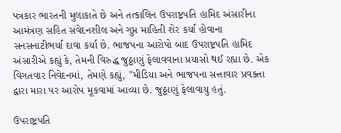પત્રકાર ભારતની મુલાકાતે છે અને તત્કાલિન ઉપરાષ્ટ્રપતિ હામિદ અંસારીના આમંત્રણ સહિત સંવેદનશીલ અને ગુપ્ત માહિતી શેર કર્યા હોવાના સનસનાટીભર્યા દાવા કર્યા છે. ભાજપના આરોપો બાદ ઉપરાષ્ટ્રપતિ હામિદ અંસારીએ કહ્યું કે, તેમની વિરુદ્ધ જુઠ્ઠાણું ફેલાવવાના પ્રયાસો થઈ રહ્યા છે. એક વિગતવાર નિવેદનમાં, તેમણે કહ્યું, "મીડિયા અને ભાજપના સત્તાવાર પ્રવક્તા દ્વારા મારા પર આરોપ મૂકવામાં આવ્યા છે. જુઠ્ઠાણું ફેલાવાયુ હતું.

ઉપરાષ્ટ્રપતિ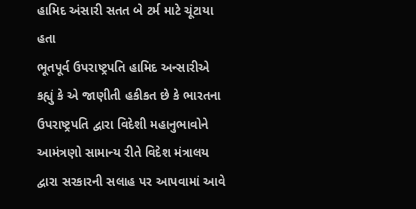હામિદ અંસારી સતત બે ટર્મ માટે ચૂંટાયા હતા
ભૂતપૂર્વ ઉપરાષ્ટ્રપતિ હામિદ અન્સારીએ કહ્યું કે એ જાણીતી હકીકત છે કે ભારતના ઉપરાષ્ટ્રપતિ દ્વારા વિદેશી મહાનુભાવોને આમંત્રણો સામાન્ય રીતે વિદેશ મંત્રાલય દ્વારા સરકારની સલાહ પર આપવામાં આવે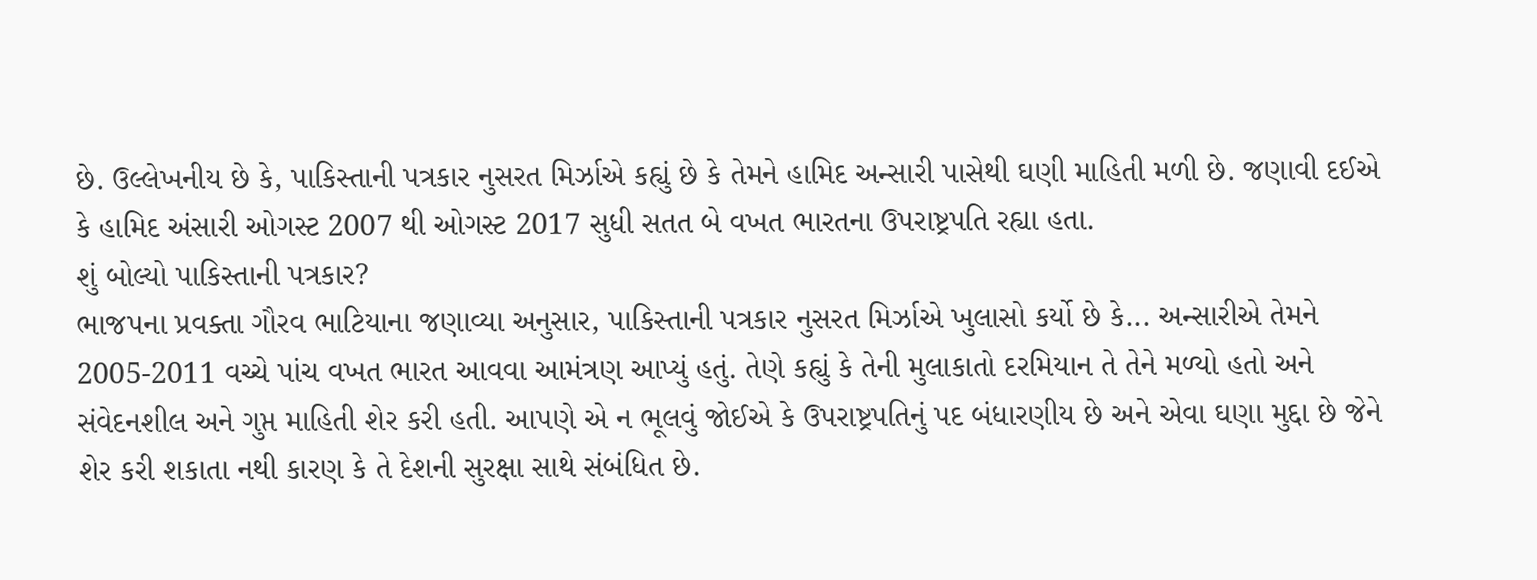છે. ઉલ્લેખનીય છે કે, પાકિસ્તાની પત્રકાર નુસરત મિર્ઝાએ કહ્યું છે કે તેમને હામિદ અન્સારી પાસેથી ઘણી માહિતી મળી છે. જણાવી દઈએ કે હામિદ અંસારી ઓગસ્ટ 2007 થી ઓગસ્ટ 2017 સુધી સતત બે વખત ભારતના ઉપરાષ્ટ્રપતિ રહ્યા હતા.
શું બોલ્યો પાકિસ્તાની પત્રકાર?
ભાજપના પ્રવક્તા ગૌરવ ભાટિયાના જણાવ્યા અનુસાર, પાકિસ્તાની પત્રકાર નુસરત મિર્ઝાએ ખુલાસો કર્યો છે કે... અન્સારીએ તેમને 2005-2011 વચ્ચે પાંચ વખત ભારત આવવા આમંત્રણ આપ્યું હતું. તેણે કહ્યું કે તેની મુલાકાતો દરમિયાન તે તેને મળ્યો હતો અને સંવેદનશીલ અને ગુપ્ત માહિતી શેર કરી હતી. આપણે એ ન ભૂલવું જોઈએ કે ઉપરાષ્ટ્રપતિનું પદ બંધારણીય છે અને એવા ઘણા મુદ્દા છે જેને શેર કરી શકાતા નથી કારણ કે તે દેશની સુરક્ષા સાથે સંબંધિત છે.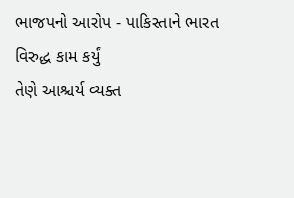ભાજપનો આરોપ - પાકિસ્તાને ભારત વિરુદ્ધ કામ કર્યું
તેણે આશ્ચર્ય વ્યક્ત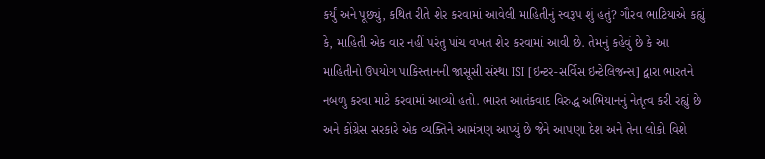કર્યું અને પૂછ્યું, કથિત રીતે શેર કરવામાં આવેલી માહિતીનું સ્વરૂપ શું હતું? ગૌરવ ભાટિયાએ કહ્યું કે, માહિતી એક વાર નહીં પરંતુ પાંચ વખત શેર કરવામાં આવી છે. તેમનું કહેવું છે કે આ માહિતીનો ઉપયોગ પાકિસ્તાનની જાસૂસી સંસ્થા ISI [ઇન્ટર-સર્વિસ ઇન્ટેલિજન્સ] દ્વારા ભારતને નબળુ કરવા માટે કરવામાં આવ્યો હતો. ભારત આતંકવાદ વિરુદ્ધ અભિયાનનું નેતૃત્વ કરી રહ્યું છે અને કોંગ્રેસ સરકારે એક વ્યક્તિને આમંત્રણ આપ્યું છે જેને આપણા દેશ અને તેના લોકો વિશે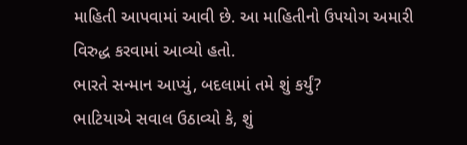માહિતી આપવામાં આવી છે. આ માહિતીનો ઉપયોગ અમારી વિરુદ્ધ કરવામાં આવ્યો હતો.
ભારતે સન્માન આપ્યું, બદલામાં તમે શું કર્યું?
ભાટિયાએ સવાલ ઉઠાવ્યો કે, શું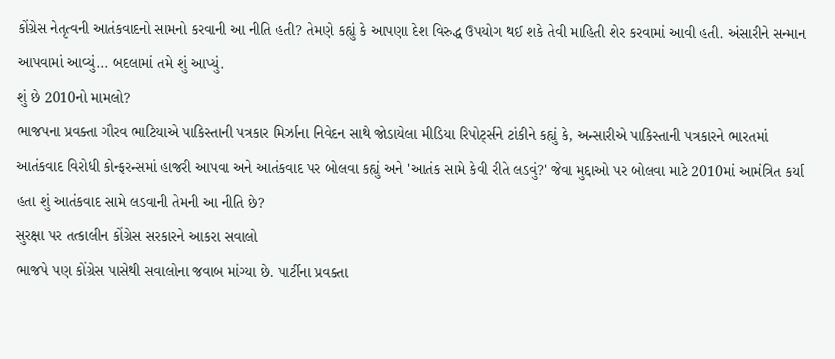કોંગ્રેસ નેતૃત્વની આતંકવાદનો સામનો કરવાની આ નીતિ હતી? તેમણે કહ્યું કે આપણા દેશ વિરુદ્ધ ઉપયોગ થઈ શકે તેવી માહિતી શેર કરવામાં આવી હતી. અંસારીને સન્માન આપવામાં આવ્યું... બદલામાં તમે શું આપ્યું.
શું છે 2010નો મામલો?
ભાજપના પ્રવક્તા ગૌરવ ભાટિયાએ પાકિસ્તાની પત્રકાર મિર્ઝાના નિવેદન સાથે જોડાયેલા મીડિયા રિપોર્ટ્સને ટાંકીને કહ્યું કે, અન્સારીએ પાકિસ્તાની પત્રકારને ભારતમાં આતંકવાદ વિરોધી કોન્ફરન્સમાં હાજરી આપવા અને આતંકવાદ પર બોલવા કહ્યું અને 'આતંક સામે કેવી રીતે લડવું?' જેવા મુદ્દાઓ પર બોલવા માટે 2010માં આમંત્રિત કર્યા હતા શું આતંકવાદ સામે લડવાની તેમની આ નીતિ છે?
સુરક્ષા પર તત્કાલીન કોંગ્રેસ સરકારને આકરા સવાલો
ભાજપે પણ કોંગ્રેસ પાસેથી સવાલોના જવાબ માંગ્યા છે. પાર્ટીના પ્રવક્તા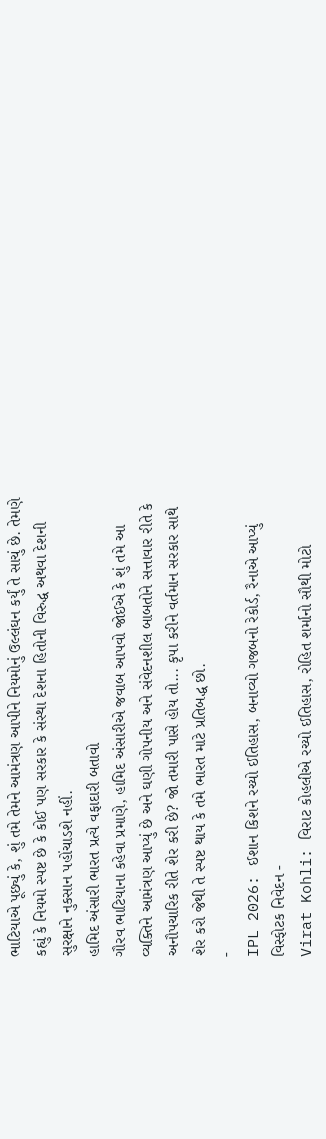ભાટિયાએ પૂછ્યું કે, શું તમે તેમને આમંત્રણ આપીને નિયમોનું ઉલ્લંઘન કર્યું તે સાચું છે. તેમણે કહ્યું કે નિયમો સ્પષ્ટ છે કે કોઈ પણ સરકાર કે સંસ્થા દેશના હિતોની વિરુદ્ધ અથવા દેશની સુરક્ષાને નુકસાન પહોંચાડશે નહીં.
હામિદ અંસારી ભારત પ્રત્યે વફાદારી બતાવો
ગૌરવ ભાટિયાના કહેવા પ્રમાણે, હામિદ અંસારીએ જવાબ આપવો જોઈએ કે શું તમે આ વ્યક્તિને આમંત્રણ આપ્યું છે અને ઘણી ગોપનીય અને સંવેદનશીલ બાબતોને સત્તાવાર રીતે કે અનૌપચારિક રીતે શેર કરી છે? જો તમારી પાસે હોય તો... કૃપા કરીને વર્તમાન સરકાર સાથે શેર કરો જેથી તે સ્પષ્ટ થાય કે તમે ભારત માટે પ્રતિબદ્ધ છો.
-
IPL 2026: ઈશાન કિશને રચ્યો ઈતિહાસ, બનાવ્યો ગજબનો રેકોર્ડ, રૈનાએ આપ્યું વિસ્ફોટક નિવેદન -
Virat Kohli: વિરાટ કોહલીએ રચ્યો ઈતિહાસ, રોહિત શર્માનો સૌથી મોટો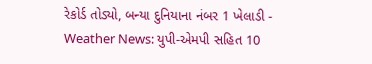રેકોર્ડ તોડ્યો, બન્યા દુનિયાના નંબર 1 ખેલાડી -
Weather News: યુપી-એમપી સહિત 10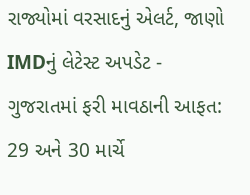રાજ્યોમાં વરસાદનું એલર્ટ, જાણો IMDનું લેટેસ્ટ અપડેટ -
ગુજરાતમાં ફરી માવઠાની આફત: 29 અને 30 માર્ચે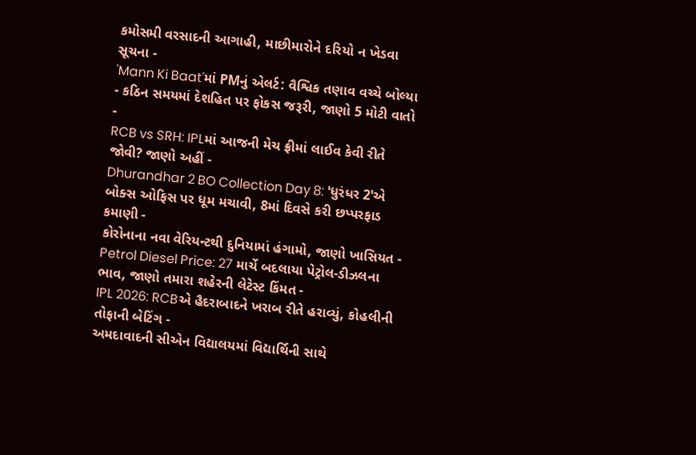કમોસમી વરસાદની આગાહી, માછીમારોને દરિયો ન ખેડવા સૂચના -
'Mann Ki Baat'માં PMનું એલર્ટ: વૈશ્વિક તણાવ વચ્ચે બોલ્યા - કઠિન સમયમાં દેશહિત પર ફોકસ જરૂરી, જાણો 5 મોટી વાતો -
RCB vs SRH: IPLમાં આજની મેચ ફ્રીમાં લાઈવ કેવી રીતે જોવી? જાણો અહીં -
Dhurandhar 2 BO Collection Day 8: 'ધુરંધર 2'એ બોક્સ ઓફિસ પર ધૂમ મચાવી, 8માં દિવસે કરી છપ્પરફાડ કમાણી -
કોરોનાના નવા વેરિયન્ટથી દુનિયામાં હંગામો, જાણો ખાસિયત -
Petrol Diesel Price: 27 માર્ચે બદલાયા પેટ્રોલ-ડીઝલના ભાવ, જાણો તમારા શહેરની લેટેસ્ટ કિંમત -
IPL 2026: RCBએ હૈદરાબાદને ખરાબ રીતે હરાવ્યું, કોહલીની તોફાની બેટિંગ -
અમદાવાદની સીએન વિદ્યાલયમાં વિદ્યાર્થિની સાથે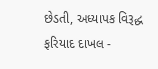છેડતી, અધ્યાપક વિરૂદ્ધ ફરિયાદ દાખલ -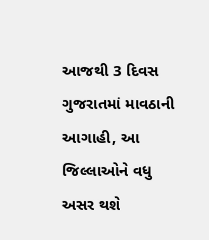આજથી 3 દિવસ ગુજરાતમાં માવઠાની આગાહી, આ જિલ્લાઓને વધુ અસર થશે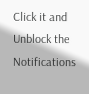Click it and Unblock the Notifications